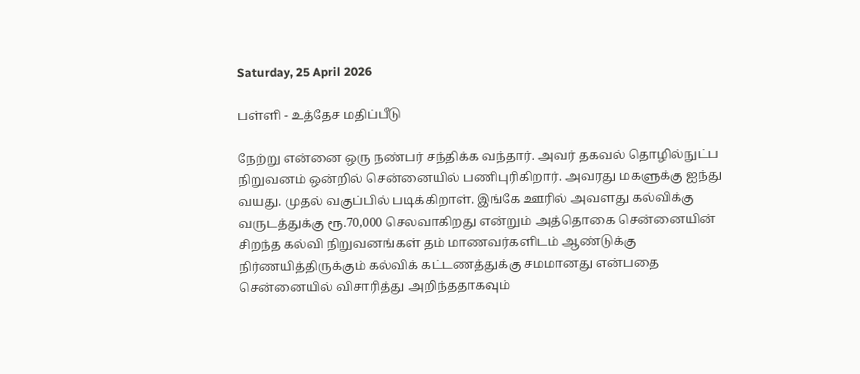Saturday, 25 April 2026

பள்ளி - உத்தேச மதிப்பீடு

நேற்று என்னை ஒரு நண்பர் சந்திக்க வந்தார். அவர் தகவல் தொழில்நுட்ப நிறுவனம் ஒன்றில் சென்னையில் பணிபுரிகிறார். அவரது மகளுக்கு ஐந்து வயது. முதல் வகுப்பில் படிக்கிறாள். இங்கே ஊரில் அவளது கல்விக்கு வருடத்துக்கு ரூ.70,000 செலவாகிறது என்றும் அத்தொகை சென்னையின் சிறந்த கல்வி நிறுவனங்கள் தம் மாணவர்களிடம் ஆண்டுக்கு நிர்ணயித்திருக்கும் கல்விக் கட்டணத்துக்கு சமமானது என்பதை சென்னையில் விசாரித்து அறிந்ததாகவும்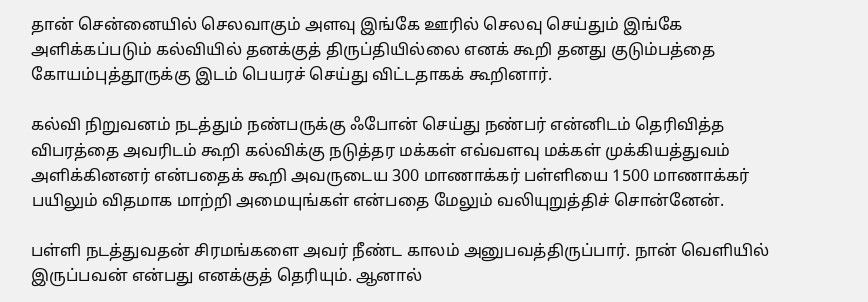தான் சென்னையில் செலவாகும் அளவு இங்கே ஊரில் செலவு செய்தும் இங்கே அளிக்கப்படும் கல்வியில் தனக்குத் திருப்தியில்லை எனக் கூறி தனது குடும்பத்தை கோயம்புத்தூருக்கு இடம் பெயரச் செய்து விட்டதாகக் கூறினார்.

கல்வி நிறுவனம் நடத்தும் நண்பருக்கு ஃபோன் செய்து நண்பர் என்னிடம் தெரிவித்த விபரத்தை அவரிடம் கூறி கல்விக்கு நடுத்தர மக்கள் எவ்வளவு மக்கள் முக்கியத்துவம் அளிக்கினனர் என்பதைக் கூறி அவருடைய 300 மாணாக்கர் பள்ளியை 1500 மாணாக்கர் பயிலும் விதமாக மாற்றி அமையுங்கள் என்பதை மேலும் வலியுறுத்திச் சொன்னேன்.

பள்ளி நடத்துவதன் சிரமங்களை அவர் நீண்ட காலம் அனுபவத்திருப்பார். நான் வெளியில் இருப்பவன் என்பது எனக்குத் தெரியும். ஆனால்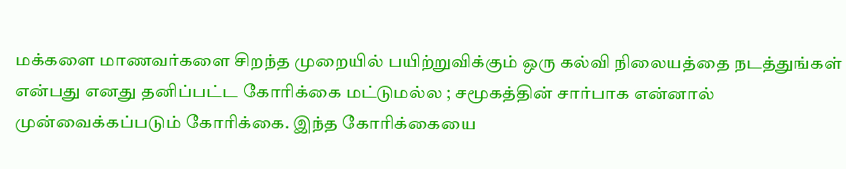மக்களை மாணவர்களை சிறந்த முறையில் பயிற்றுவிக்கும் ஒரு கல்வி நிலையத்தை நடத்துங்கள் என்பது எனது தனிப்பட்ட கோரிக்கை மட்டுமல்ல ; சமூகத்தின் சார்பாக என்னால் முன்வைக்கப்படும் கோரிக்கை. இந்த கோரிக்கையை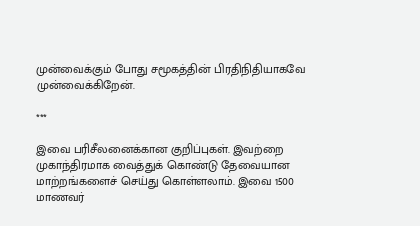முன்வைக்கும் போது சமூகத்தின் பிரதிநிதியாகவே முன்வைக்கிறேன்.

***

இவை பரிசீலனைக்கான குறிப்புகள். இவற்றை முகாந்திரமாக வைத்துக் கொண்டு தேவையான மாற்றங்களைச் செய்து கொள்ளலாம். இவை 1500 மாணவர்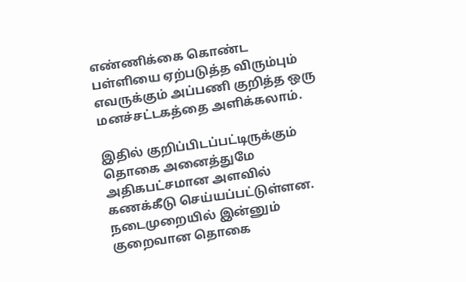எண்ணிக்கை கொண்ட பள்ளியை ஏற்படுத்த விரும்பும் எவருக்கும் அப்பணி குறித்த ஒரு மனச்சட்டகத்தை அளிக்கலாம்.

இதில் குறிப்பிடப்பட்டிருக்கும் தொகை அனைத்துமே அதிகபட்சமான அளவில் கணக்கீடு செய்யப்பட்டுள்ளன. நடைமுறையில் இன்னும் குறைவான தொகை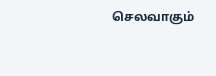செலவாகும்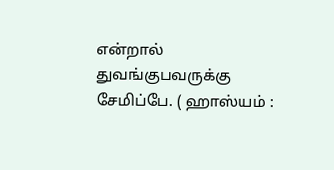என்றால் துவங்குபவருக்கு சேமிப்பே. ( ஹாஸ்யம் :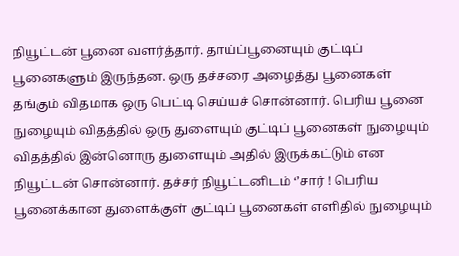நியூட்டன் பூனை வளர்த்தார். தாய்ப்பூனையும் குட்டிப் பூனைகளும் இருந்தன. ஒரு தச்சரை அழைத்து பூனைகள் தங்கும் விதமாக ஒரு பெட்டி செய்யச் சொன்னார். பெரிய பூனை நுழையும் விதத்தில் ஒரு துளையும் குட்டிப் பூனைகள் நுழையும் விதத்தில் இன்னொரு துளையும் அதில் இருக்கட்டும் என நியூட்டன் சொன்னார். தச்சர் நியூட்டனிடம் ‘’சார் ! பெரிய பூனைக்கான துளைக்குள் குட்டிப் பூனைகள் எளிதில் நுழையும்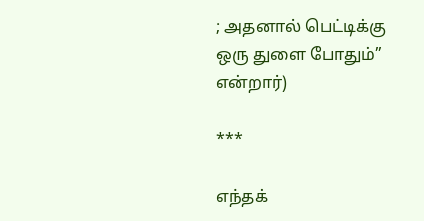; அதனால் பெட்டிக்கு ஒரு துளை போதும்’’ என்றார்)

***

எந்தக்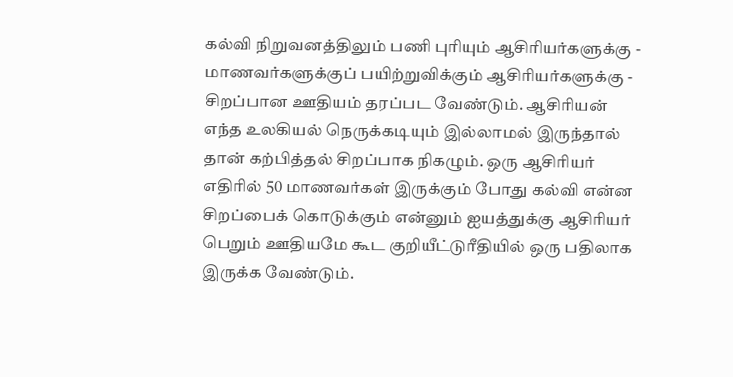கல்வி நிறுவனத்திலும் பணி புரியும் ஆசிரியர்களுக்கு - மாணவர்களுக்குப் பயிற்றுவிக்கும் ஆசிரியர்களுக்கு - சிறப்பான ஊதியம் தரப்பட வேண்டும். ஆசிரியன் எந்த உலகியல் நெருக்கடியும் இல்லாமல் இருந்தால் தான் கற்பித்தல் சிறப்பாக நிகழும். ஒரு ஆசிரியர் எதிரில் 50 மாணவர்கள் இருக்கும் போது கல்வி என்ன சிறப்பைக் கொடுக்கும் என்னும் ஐயத்துக்கு ஆசிரியர் பெறும் ஊதியமே கூட குறியீட்டுரீதியில் ஒரு பதிலாக இருக்க வேண்டும்.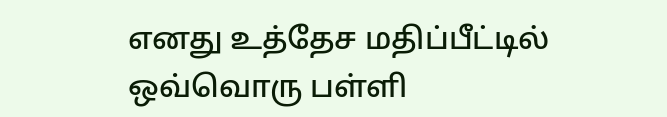எனது உத்தேச மதிப்பீட்டில் ஒவ்வொரு பள்ளி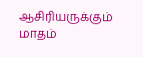ஆசிரியருக்கும் மாதம்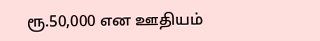ரூ.50,000 என ஊதியம்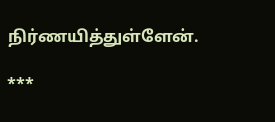நிர்ணயித்துள்ளேன்.

***